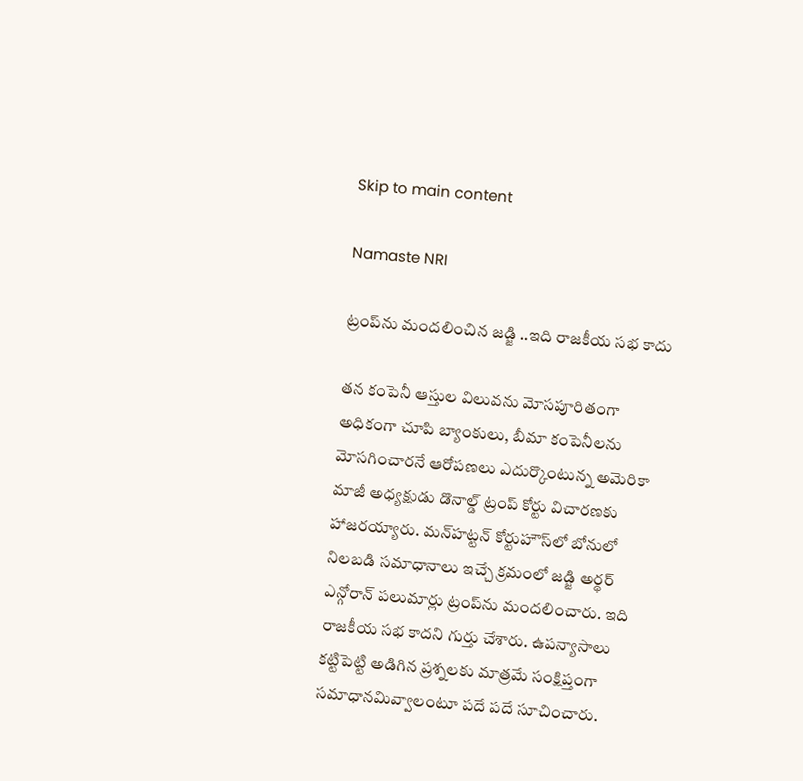Skip to main content

Namaste NRI

ట్రంప్‌ను మందలించిన జడ్జి ..ఇది రాజకీయ సభ కాదు

తన కంపెనీ ఆస్తుల విలువను మోసపూరితంగా అధికంగా చూపి బ్యాంకులు, బీమా కంపెనీలను మోసగించారనే ఆరోపణలు ఎదుర్కొంటున్న అమెరికా మాజీ అధ్యక్షుడు డొనాల్డ్‌ ట్రంప్‌ కోర్టు విచారణకు హాజరయ్యారు. మన్‌హట్టన్‌ కోర్టుహౌస్‌లో బోనులో నిలబడి సమాధానాలు ఇచ్చే క్రమంలో జడ్జి అర్థర్‌ ఎన్గోరాన్‌ పలుమార్లు ట్రంప్‌ను మందలించారు. ఇది రాజకీయ సభ కాదని గుర్తు చేశారు. ఉపన్యాసాలు కట్టిపెట్టి అడిగిన ప్రశ్నలకు మాత్రమే సంక్షిప్తంగా సమాధానమివ్వాలంటూ పదే పదే సూచించారు.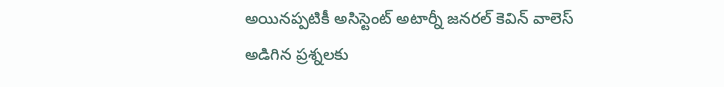అయినప్పటికీ అసిస్టెంట్‌ అటార్నీ జనరల్‌ కెవిన్‌ వాలెస్‌ అడిగిన ప్రశ్నలకు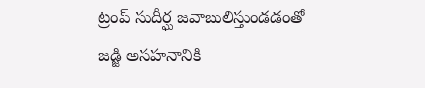ట్రంప్‌ సుదీర్ఘ జవాబులిస్తుండడంతో జడ్జి అసహనానికి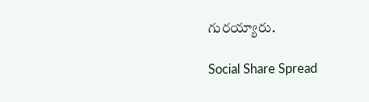గురయ్యారు.

Social Share Spread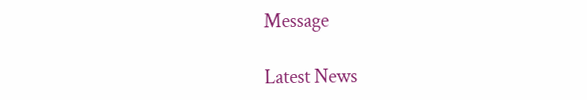Message

Latest News